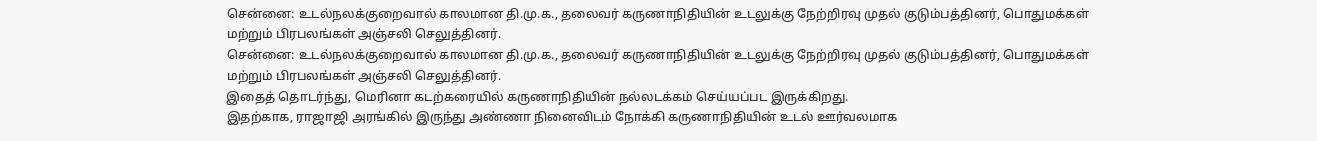சென்னை: உடல்நலக்குறைவால் காலமான தி.மு.க., தலைவர் கருணாநிதியின் உடலுக்கு நேற்றிரவு முதல் குடும்பத்தினர், பொதுமக்கள் மற்றும் பிரபலங்கள் அஞ்சலி செலுத்தினர்.
சென்னை: உடல்நலக்குறைவால் காலமான தி.மு.க., தலைவர் கருணாநிதியின் உடலுக்கு நேற்றிரவு முதல் குடும்பத்தினர், பொதுமக்கள் மற்றும் பிரபலங்கள் அஞ்சலி செலுத்தினர்.
இதைத் தொடர்ந்து, மெரினா கடற்கரையில் கருணாநிதியின் நல்லடக்கம் செய்யப்பட இருக்கிறது.
இதற்காக, ராஜாஜி அரங்கில் இருந்து அண்ணா நினைவிடம் நோக்கி கருணாநிதியின் உடல் ஊர்வலமாக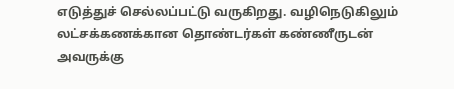எடுத்துச் செல்லப்பட்டு வருகிறது. வழிநெடுகிலும் லட்சக்கணக்கான தொண்டர்கள் கண்ணீருடன் அவருக்கு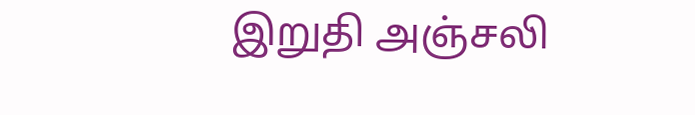இறுதி அஞ்சலி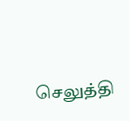செலுத்தி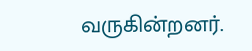வருகின்றனர்.